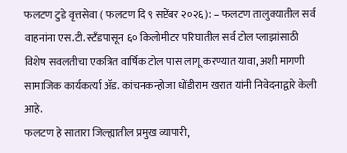फलटण टुडे वृत्तसेवा ( फलटण दि ९ सप्टेंबर २०२६): – फलटण तालुक्यातील सर्व वाहनांना एस.टी. स्टँडपासून ६० किलोमीटर परिघातील सर्व टोल प्लाझांसाठी विशेष सवलतीचा एकत्रित वार्षिक टोल पास लागू करण्यात यावा, अशी मागणी सामाजिक कार्यकर्त्या ॲड. कांचनकन्होजा धोंडीराम खरात यांनी निवेदनाद्वारे केली आहे.
फलटण हे सातारा जिल्ह्यातील प्रमुख व्यापारी,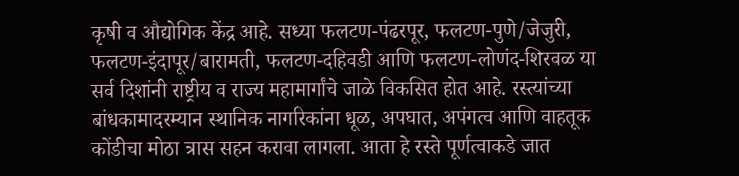कृषी व औद्योगिक केंद्र आहे. सध्या फलटण-पंढरपूर, फलटण-पुणे/जेजुरी, फलटण-इंदापूर/बारामती, फलटण-दहिवडी आणि फलटण-लोणंद-शिरवळ या सर्व दिशांनी राष्ट्रीय व राज्य महामार्गांचे जाळे विकसित होत आहे. रस्त्यांच्या बांधकामादरम्यान स्थानिक नागरिकांना धूळ, अपघात, अपंगत्व आणि वाहतूक कोंडीचा मोठा त्रास सहन करावा लागला. आता हे रस्ते पूर्णत्वाकडे जात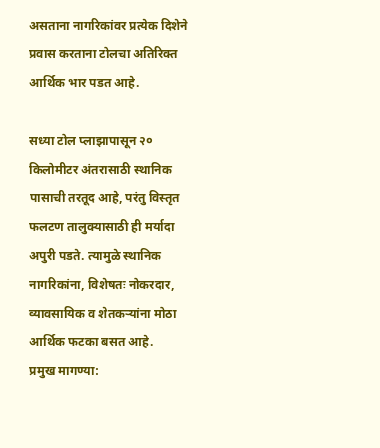असताना नागरिकांवर प्रत्येक दिशेने प्रवास करताना टोलचा अतिरिक्त आर्थिक भार पडत आहे.

सध्या टोल प्लाझापासून २० किलोमीटर अंतरासाठी स्थानिक पासाची तरतूद आहे, परंतु विस्तृत फलटण तालुक्यासाठी ही मर्यादा अपुरी पडते. त्यामुळे स्थानिक नागरिकांना, विशेषतः नोकरदार, व्यावसायिक व शेतकऱ्यांना मोठा आर्थिक फटका बसत आहे.
प्रमुख मागण्या: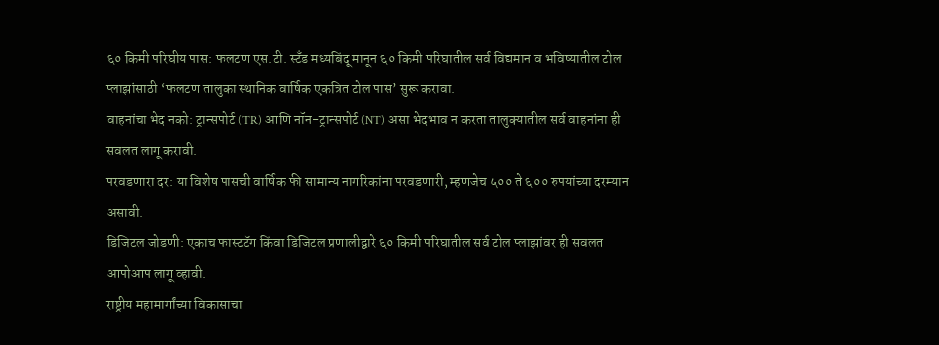६० किमी परिघीय पास: फलटण एस.टी. स्टँड मध्यबिंदू मानून ६० किमी परिघातील सर्व विद्यमान व भविष्यातील टोल प्लाझांसाठी ‘फलटण तालुका स्थानिक वार्षिक एकत्रित टोल पास’ सुरू करावा.
वाहनांचा भेद नको: ट्रान्सपोर्ट (TR) आणि नॉन-ट्रान्सपोर्ट (NT) असा भेदभाव न करता तालुक्यातील सर्व वाहनांना ही सवलत लागू करावी.
परवडणारा दर: या विशेष पासची वार्षिक फी सामान्य नागरिकांना परवडणारी, म्हणजेच ५०० ते ६०० रुपयांच्या दरम्यान असावी.
डिजिटल जोडणी: एकाच फास्टटॅग किंवा डिजिटल प्रणालीद्वारे ६० किमी परिघातील सर्व टोल प्लाझांवर ही सवलत आपोआप लागू व्हावी.
राष्ट्रीय महामार्गांच्या विकासाचा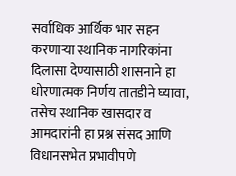सर्वाधिक आर्थिक भार सहन करणाऱ्या स्थानिक नागरिकांना दिलासा देण्यासाठी शासनाने हा धोरणात्मक निर्णय तातडीने घ्यावा, तसेच स्थानिक खासदार व आमदारांनी हा प्रश्न संसद आणि विधानसभेत प्रभावीपणे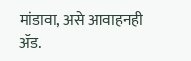मांडावा, असे आवाहनही ॲड.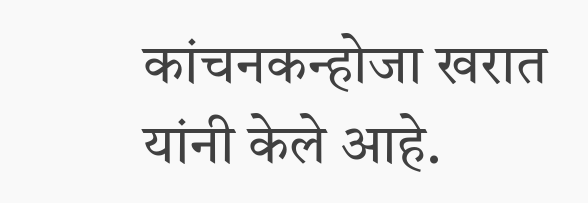कांचनकन्होजा खरात यांनी केले आहे.